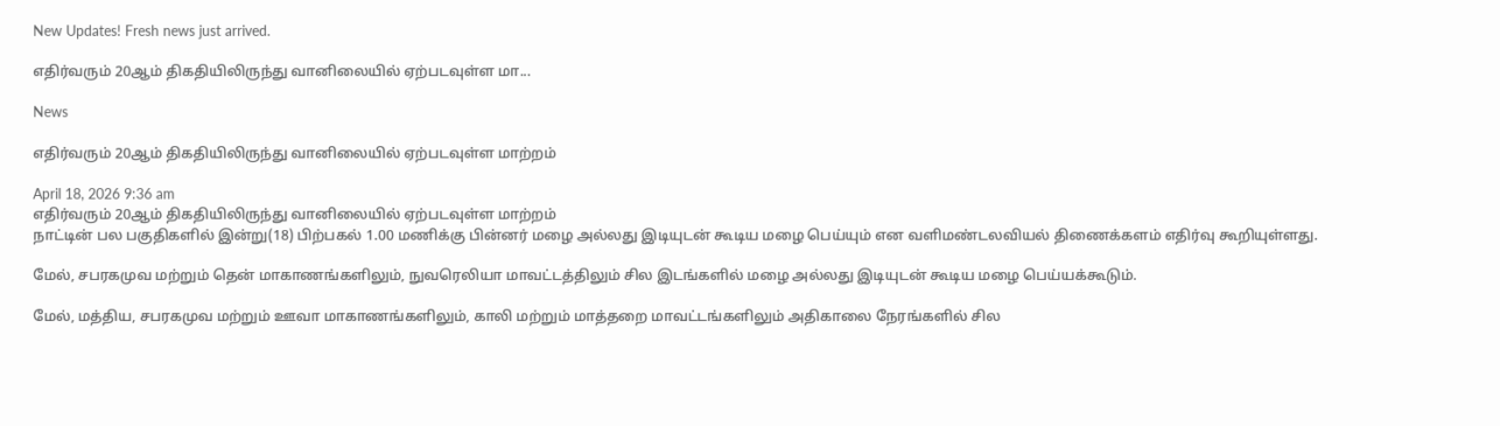New Updates! Fresh news just arrived.

எதிர்வரும் 20ஆம் திகதியிலிருந்து வானிலையில் ஏற்படவுள்ள மா...

News

எதிர்வரும் 20ஆம் திகதியிலிருந்து வானிலையில் ஏற்படவுள்ள மாற்றம்

April 18, 2026 9:36 am
எதிர்வரும் 20ஆம் திகதியிலிருந்து வானிலையில் ஏற்படவுள்ள மாற்றம்
நாட்டின் பல பகுதிகளில் இன்று(18) பிற்பகல் 1.00 மணிக்கு பின்னர் மழை அல்லது இடியுடன் கூடிய மழை பெய்யும் என வளிமண்டலவியல் திணைக்களம் எதிர்வு கூறியுள்ளது.

மேல், சபரகமுவ மற்றும் தென் மாகாணங்களிலும், நுவரெலியா மாவட்டத்திலும் சில இடங்களில் மழை அல்லது இடியுடன் கூடிய மழை பெய்யக்கூடும்.

மேல், மத்திய, சபரகமுவ மற்றும் ஊவா மாகாணங்களிலும், காலி மற்றும் மாத்தறை மாவட்டங்களிலும் அதிகாலை நேரங்களில் சில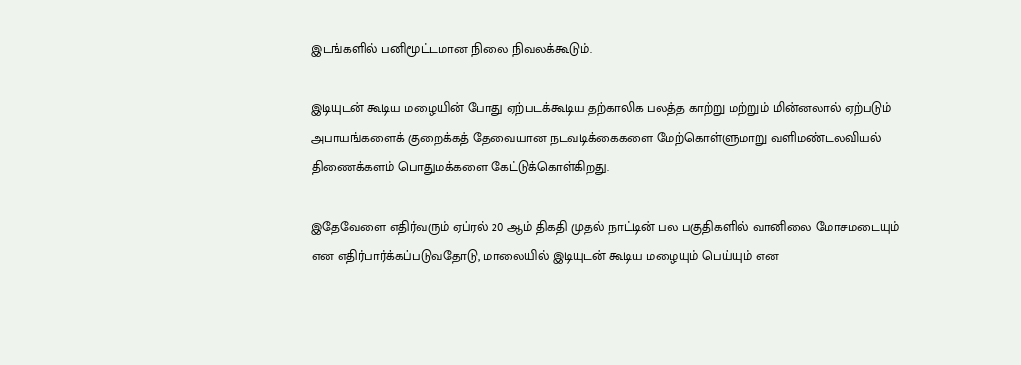இடங்களில் பனிமூட்டமான நிலை நிவலக்கூடும்.

இடியுடன் கூடிய மழையின் போது ஏற்படக்கூடிய தற்காலிக பலத்த காற்று மற்றும் மின்னலால் ஏற்படும் அபாயங்களைக் குறைக்கத் தேவையான நடவடிக்கைகளை மேற்கொள்ளுமாறு வளிமண்டலவியல் திணைக்களம் பொதுமக்களை கேட்டுக்கொள்கிறது.

இதேவேளை எதிர்வரும் ஏப்ரல் 20 ஆம் திகதி முதல் நாட்டின் பல பகுதிகளில் வானிலை மோசமடையும் என எதிர்பார்க்கப்படுவதோடு, மாலையில் இடியுடன் கூடிய மழையும் பெய்யும் என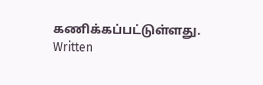கணிக்கப்பட்டுள்ளது.
Written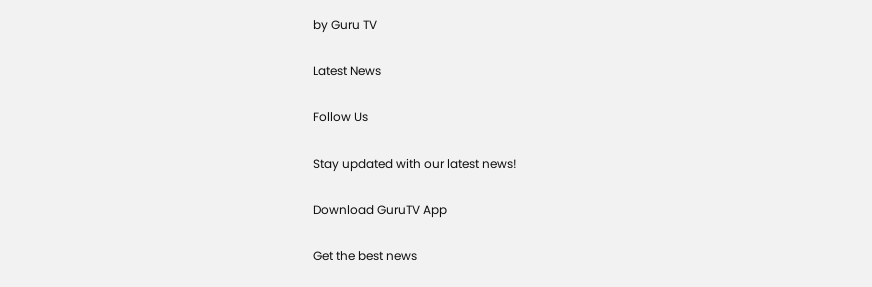by Guru TV

Latest News

Follow Us

Stay updated with our latest news!

Download GuruTV App

Get the best news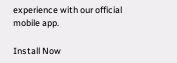experience with our official mobile app.

Install Now